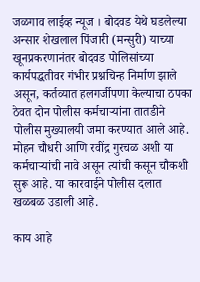जळगाव लाईव्ह न्यूज । बोदवड येथे घडलेल्या अन्सार शेखलाल पिंजारी (मन्सुरी) याच्या खूनप्रकरणानंतर बोदवड पोलिसांच्या कार्यपद्धतीवर गंभीर प्रश्नचिन्ह निर्माण झाले असून, कर्तव्यात हलगर्जीपणा केल्याचा ठपका ठेवत दोन पोलीस कर्मचाऱ्यांना तातडीने पोलीस मुख्यालयी जमा करण्यात आले आहे. मोहन चौधरी आणि रवींद्र गुरचळ अशी या कर्मचाऱ्यांची नावे असून त्यांची कसून चौकशी सुरू आहे. या कारवाईने पोलीस दलात खळबळ उडाली आहे.

काय आहे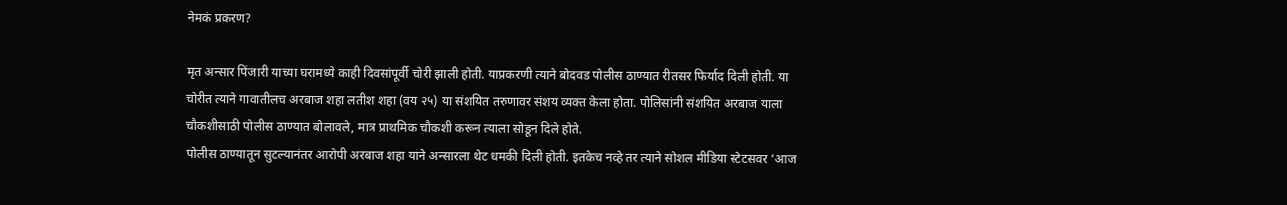नेमकं प्रकरण?

मृत अन्सार पिंजारी याच्या घरामध्ये काही दिवसांपूर्वी चोरी झाली होती. याप्रकरणी त्याने बोदवड पोलीस ठाण्यात रीतसर फिर्याद दिली होती. या चोरीत त्याने गावातीलच अरबाज शहा लतीश शहा (वय २५) या संशयित तरुणावर संशय व्यक्त केला होता. पोलिसांनी संशयित अरबाज याला चौकशीसाठी पोलीस ठाण्यात बोलावले, मात्र प्राथमिक चौकशी करून त्याला सोडून दिले होते.
पोलीस ठाण्यातून सुटल्यानंतर आरोपी अरबाज शहा याने अन्सारला थेट धमकी दिली होती. इतकेच नव्हे तर त्याने सोशल मीडिया स्टेटसवर ‘आज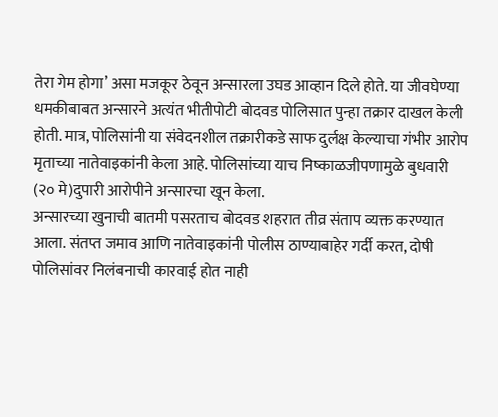तेरा गेम होगा’ असा मजकूर ठेवून अन्सारला उघड आव्हान दिले होते. या जीवघेण्या धमकीबाबत अन्सारने अत्यंत भीतीपोटी बोदवड पोलिसात पुन्हा तक्रार दाखल केली होती. मात्र, पोलिसांनी या संवेदनशील तक्रारीकडे साफ दुर्लक्ष केल्याचा गंभीर आरोप मृताच्या नातेवाइकांनी केला आहे. पोलिसांच्या याच निष्काळजीपणामुळे बुधवारी (२० मे)दुपारी आरोपीने अन्सारचा खून केला.
अन्सारच्या खुनाची बातमी पसरताच बोदवड शहरात तीव्र संताप व्यक्त करण्यात आला. संतप्त जमाव आणि नातेवाइकांनी पोलीस ठाण्याबाहेर गर्दी करत, दोषी पोलिसांवर निलंबनाची कारवाई होत नाही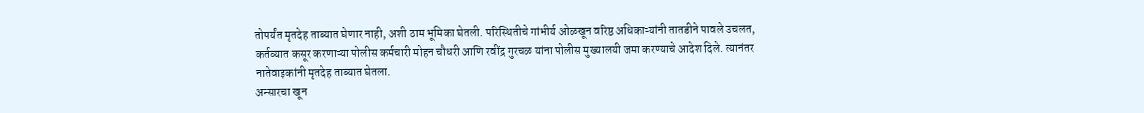तोपर्यंत मृतदेह ताब्यात घेणार नाही, अशी ठाम भूमिका घेतली. परिस्थितीचे गांभीर्य ओळखून वरिष्ठ अधिकाऱ्यांनी तातडीने पावले उचलत, कर्तव्यात कसूर करणाऱ्या पोलीस कर्मचारी मोहन चौधरी आणि रवींद्र गुरचळ यांना पोलीस मुख्यालयी जमा करण्याचे आदेश दिले. त्यानंतर नातेवाइकांनी मृतदेह ताब्यात घेतला.
अन्सारचा खून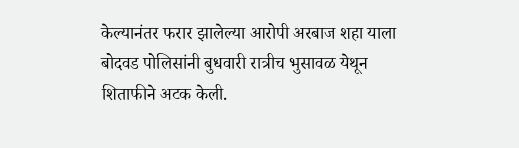केल्यानंतर फरार झालेल्या आरोपी अरबाज शहा याला बोदवड पोलिसांनी बुधवारी रात्रीच भुसावळ येथून शिताफीने अटक केली.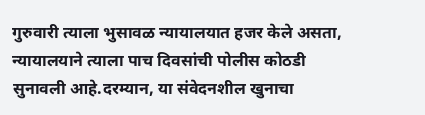गुरुवारी त्याला भुसावळ न्यायालयात हजर केले असता, न्यायालयाने त्याला पाच दिवसांची पोलीस कोठडी सुनावली आहे.दरम्यान, या संवेदनशील खुनाचा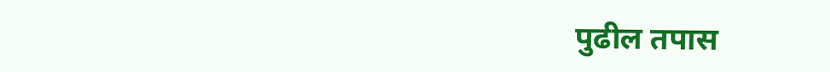पुढील तपास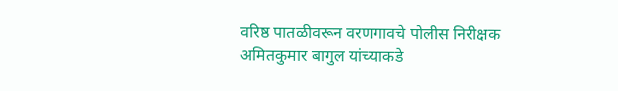वरिष्ठ पातळीवरून वरणगावचे पोलीस निरीक्षक अमितकुमार बागुल यांच्याकडे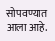सोपवण्यात आला आहे.